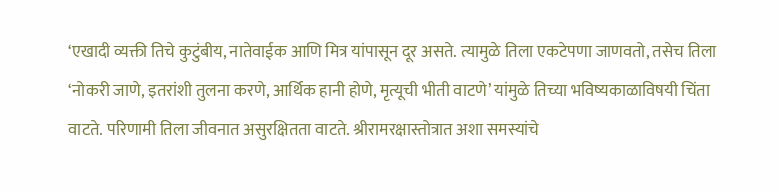‘एखादी व्यक्ती तिचे कुटुंबीय, नातेवाईक आणि मित्र यांपासून दूर असते. त्यामुळे तिला एकटेपणा जाणवतो, तसेच तिला ‘नोकरी जाणे, इतरांशी तुलना करणे, आर्थिक हानी होणे, मृत्यूची भीती वाटणे’ यांमुळे तिच्या भविष्यकाळाविषयी चिंता वाटते. परिणामी तिला जीवनात असुरक्षितता वाटते. श्रीरामरक्षास्तोत्रात अशा समस्यांचे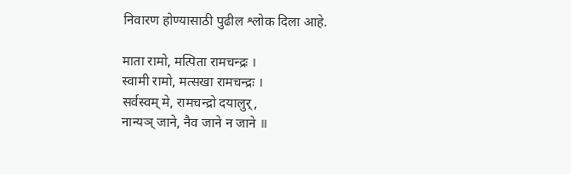निवारण होण्यासाठी पुढील श्लोक दिला आहे.

माता रामो, मत्पिता रामचन्द्रः ।
स्वामी रामो, मत्सखा रामचन्द्रः ।
सर्वस्वम् मे, रामचन्द्रो दयालुर्,
नान्यञ् जाने, नैव जाने न जाने ॥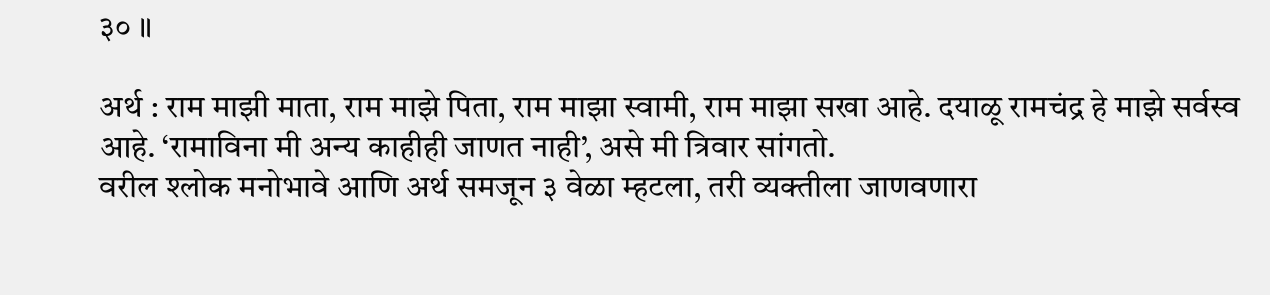३० ॥

अर्थ : राम माझी माता, राम माझे पिता, राम माझा स्वामी, राम माझा सखा आहे. दयाळू रामचंद्र हे माझे सर्वस्व आहे. ‘रामाविना मी अन्य काहीही जाणत नाही’, असे मी त्रिवार सांगतो.
वरील श्लोक मनोभावे आणि अर्थ समजून ३ वेळा म्हटला, तरी व्यक्तीला जाणवणारा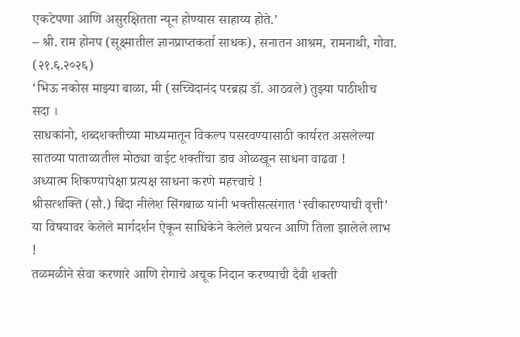एकटेपणा आणि असुरक्षितता न्यून होण्यास साहाय्य होते.’
– श्री. राम होनप (सूक्ष्मातील ज्ञानप्राप्तकर्ता साधक), सनातन आश्रम, रामनाथी, गोवा. (२१.६.२०२६)
‘भिऊ नकोस माझ्या बाळा, मी (सच्चिदानंद परब्रह्म डॉ. आठवले) तुझ्या पाठीशीच सदा ।
साधकांनो, शब्दशक्तीच्या माध्यमातून विकल्प पसरवण्यासाठी कार्यरत असलेल्या सातव्या पाताळातील मोठ्या वाईट शक्तींचा डाव ओळखून साधना वाढवा !
अध्यात्म शिकण्यापेक्षा प्रत्यक्ष साधना करणे महत्त्वाचे !
श्रीसत्शक्ति (सौ.) बिंदा नीलेश सिंगबाळ यांनी भक्तीसत्संगात ‘स्वीकारण्याची वृत्ती’ या विषयावर केलेले मार्गदर्शन ऐकून साधिकेने केलेले प्रयत्न आणि तिला झालेले लाभ !
तळमळीने सेवा करणारे आणि रोगाचे अचूक निदान करण्याची दैवी शक्ती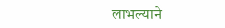लाभल्याने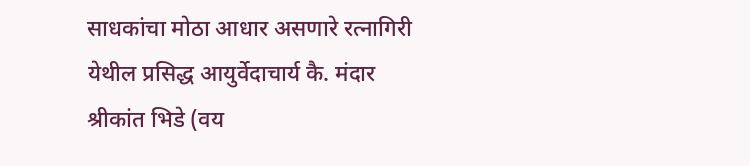साधकांचा मोठा आधार असणारे रत्नागिरी येथील प्रसिद्ध आयुर्वेदाचार्य कै. मंदार श्रीकांत भिडे (वय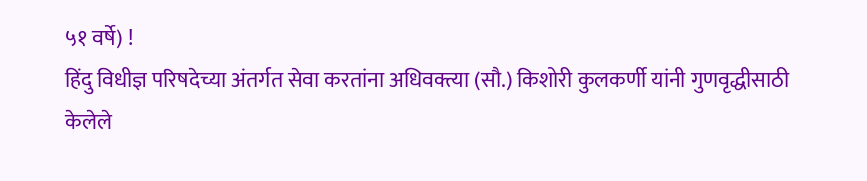५१ वर्षे) !
हिंदु विधीज्ञ परिषदेच्या अंतर्गत सेवा करतांना अधिवक्त्या (सौ.) किशोरी कुलकर्णी यांनी गुणवृद्धीसाठी केलेले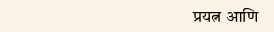प्रयत्न आणि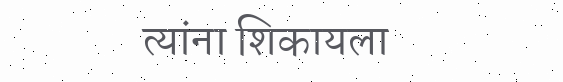त्यांना शिकायला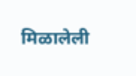मिळालेली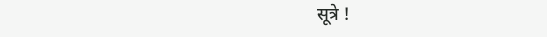सूत्रे !